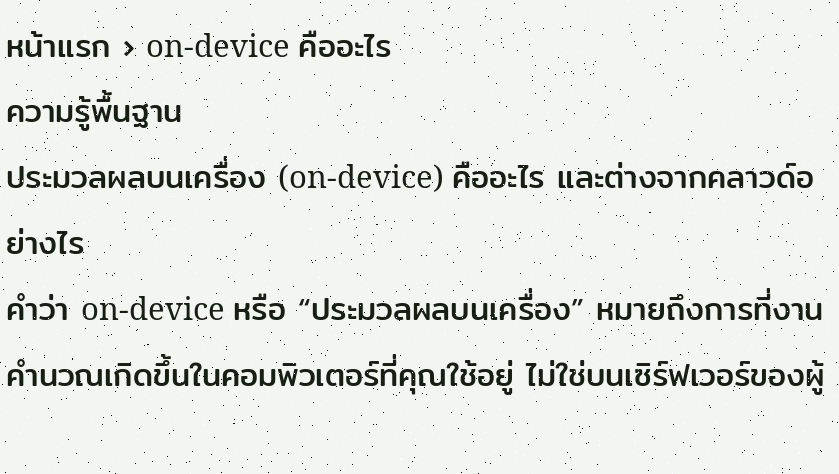หน้าแรก › on-device คืออะไร
ความรู้พื้นฐาน
ประมวลผลบนเครื่อง (on-device) คืออะไร และต่างจากคลาวด์อย่างไร
คำว่า on-device หรือ “ประมวลผลบนเครื่อง” หมายถึงการที่งานคำนวณเกิดขึ้นในคอมพิวเตอร์ที่คุณใช้อยู่ ไม่ใช่บนเซิร์ฟเวอร์ของผู้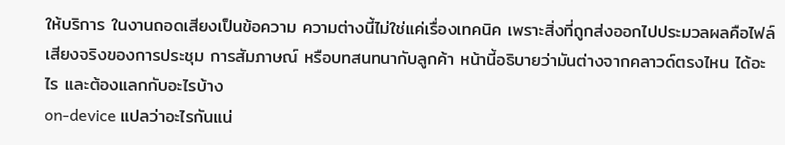ให้บริการ ในงานถอดเสียงเป็นข้อความ ความต่างนี้ไม่ใช่แค่เรื่องเทคนิค เพราะสิ่งที่ถูกส่งออกไปประมวลผลคือไฟล์เสียงจริงของการประชุม การสัมภาษณ์ หรือบทสนทนากับลูกค้า หน้านี้อธิบายว่ามันต่างจากคลาวด์ตรงไหน ได้อะไร และต้องแลกกับอะไรบ้าง
on-device แปลว่าอะไรกันแน่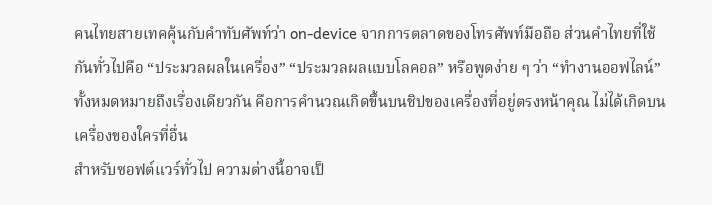คนไทยสายเทคคุ้นกับคำทับศัพท์ว่า on-device จากการตลาดของโทรศัพท์มือถือ ส่วนคำไทยที่ใช้กันทั่วไปคือ “ประมวลผลในเครื่อง” “ประมวลผลแบบโลคอล” หรือพูดง่าย ๆ ว่า “ทำงานออฟไลน์” ทั้งหมดหมายถึงเรื่องเดียวกัน คือการคำนวณเกิดขึ้นบนชิปของเครื่องที่อยู่ตรงหน้าคุณ ไม่ได้เกิดบนเครื่องของใครที่อื่น
สำหรับซอฟต์แวร์ทั่วไป ความต่างนี้อาจเป็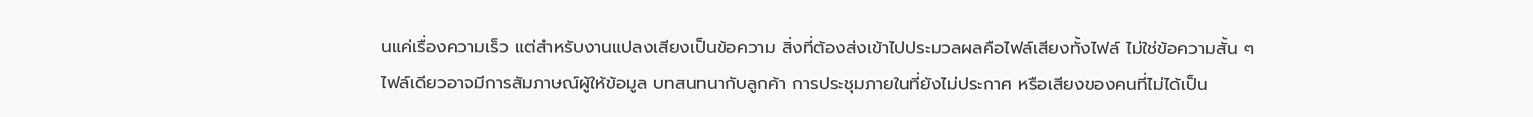นแค่เรื่องความเร็ว แต่สำหรับงานแปลงเสียงเป็นข้อความ สิ่งที่ต้องส่งเข้าไปประมวลผลคือไฟล์เสียงทั้งไฟล์ ไม่ใช่ข้อความสั้น ๆ ไฟล์เดียวอาจมีการสัมภาษณ์ผู้ให้ข้อมูล บทสนทนากับลูกค้า การประชุมภายในที่ยังไม่ประกาศ หรือเสียงของคนที่ไม่ได้เป็น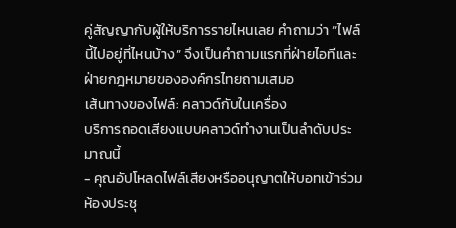คู่สัญญากับผู้ให้บริการรายไหนเลย คำถามว่า “ไฟล์นี้ไปอยู่ที่ไหนบ้าง” จึงเป็นคำถามแรกที่ฝ่ายไอทีและฝ่ายกฎหมายขององค์กรไทยถามเสมอ
เส้นทางของไฟล์: คลาวด์กับในเครื่อง
บริการถอดเสียงแบบคลาวด์ทำงานเป็นลำดับประมาณนี้
- คุณอัปโหลดไฟล์เสียงหรืออนุญาตให้บอทเข้าร่วมห้องประชุ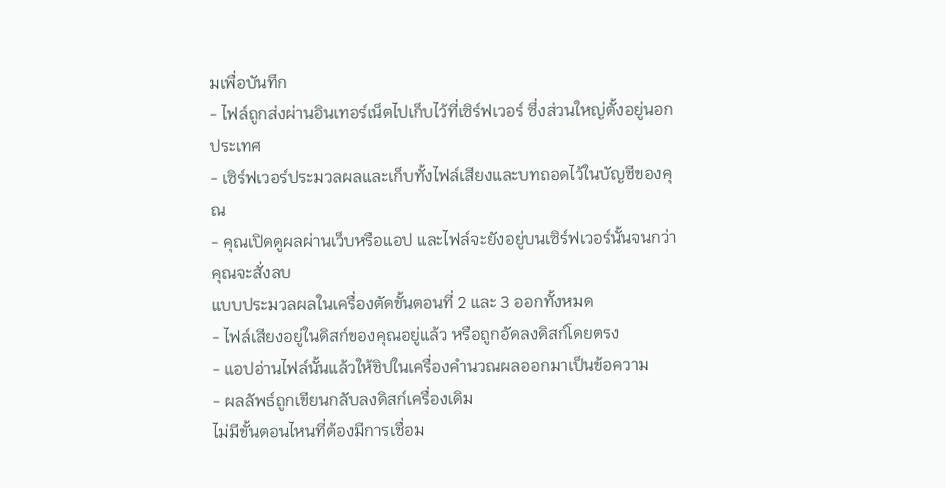มเพื่อบันทึก
- ไฟล์ถูกส่งผ่านอินเทอร์เน็ตไปเก็บไว้ที่เซิร์ฟเวอร์ ซึ่งส่วนใหญ่ตั้งอยู่นอกประเทศ
- เซิร์ฟเวอร์ประมวลผลและเก็บทั้งไฟล์เสียงและบทถอดไว้ในบัญชีของคุณ
- คุณเปิดดูผลผ่านเว็บหรือแอป และไฟล์จะยังอยู่บนเซิร์ฟเวอร์นั้นจนกว่าคุณจะสั่งลบ
แบบประมวลผลในเครื่องตัดขั้นตอนที่ 2 และ 3 ออกทั้งหมด
- ไฟล์เสียงอยู่ในดิสก์ของคุณอยู่แล้ว หรือถูกอัดลงดิสก์โดยตรง
- แอปอ่านไฟล์นั้นแล้วให้ชิปในเครื่องคำนวณผลออกมาเป็นข้อความ
- ผลลัพธ์ถูกเขียนกลับลงดิสก์เครื่องเดิม
ไม่มีขั้นตอนไหนที่ต้องมีการเชื่อม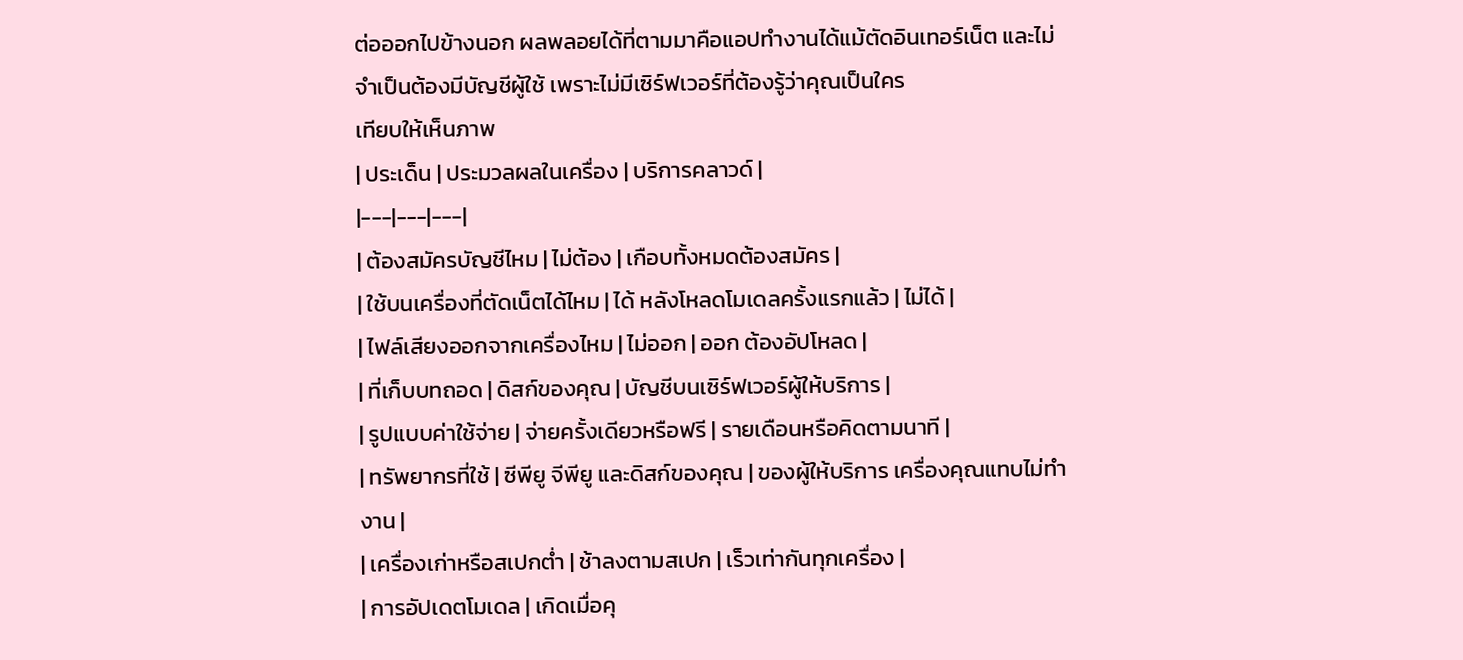ต่อออกไปข้างนอก ผลพลอยได้ที่ตามมาคือแอปทำงานได้แม้ตัดอินเทอร์เน็ต และไม่จำเป็นต้องมีบัญชีผู้ใช้ เพราะไม่มีเซิร์ฟเวอร์ที่ต้องรู้ว่าคุณเป็นใคร
เทียบให้เห็นภาพ
| ประเด็น | ประมวลผลในเครื่อง | บริการคลาวด์ |
|---|---|---|
| ต้องสมัครบัญชีไหม | ไม่ต้อง | เกือบทั้งหมดต้องสมัคร |
| ใช้บนเครื่องที่ตัดเน็ตได้ไหม | ได้ หลังโหลดโมเดลครั้งแรกแล้ว | ไม่ได้ |
| ไฟล์เสียงออกจากเครื่องไหม | ไม่ออก | ออก ต้องอัปโหลด |
| ที่เก็บบทถอด | ดิสก์ของคุณ | บัญชีบนเซิร์ฟเวอร์ผู้ให้บริการ |
| รูปแบบค่าใช้จ่าย | จ่ายครั้งเดียวหรือฟรี | รายเดือนหรือคิดตามนาที |
| ทรัพยากรที่ใช้ | ซีพียู จีพียู และดิสก์ของคุณ | ของผู้ให้บริการ เครื่องคุณแทบไม่ทำงาน |
| เครื่องเก่าหรือสเปกต่ำ | ช้าลงตามสเปก | เร็วเท่ากันทุกเครื่อง |
| การอัปเดตโมเดล | เกิดเมื่อคุ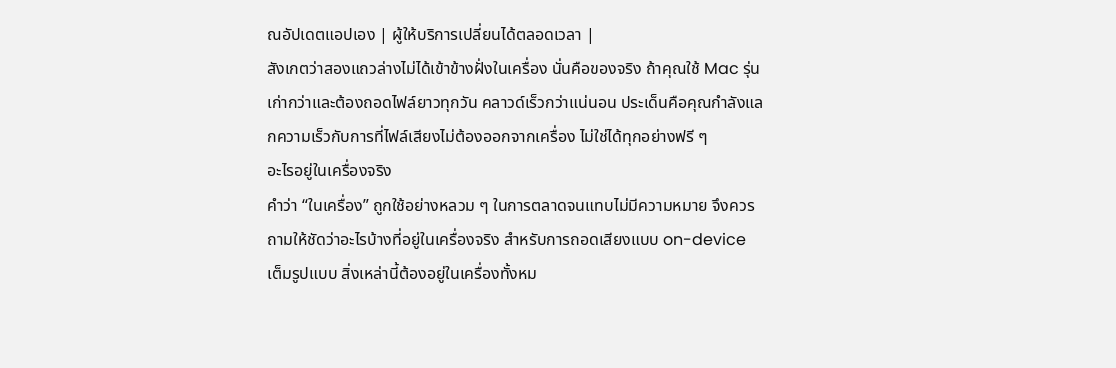ณอัปเดตแอปเอง | ผู้ให้บริการเปลี่ยนได้ตลอดเวลา |
สังเกตว่าสองแถวล่างไม่ได้เข้าข้างฝั่งในเครื่อง นั่นคือของจริง ถ้าคุณใช้ Mac รุ่นเก่ากว่าและต้องถอดไฟล์ยาวทุกวัน คลาวด์เร็วกว่าแน่นอน ประเด็นคือคุณกำลังแลกความเร็วกับการที่ไฟล์เสียงไม่ต้องออกจากเครื่อง ไม่ใช่ได้ทุกอย่างฟรี ๆ
อะไรอยู่ในเครื่องจริง
คำว่า “ในเครื่อง” ถูกใช้อย่างหลวม ๆ ในการตลาดจนแทบไม่มีความหมาย จึงควรถามให้ชัดว่าอะไรบ้างที่อยู่ในเครื่องจริง สำหรับการถอดเสียงแบบ on-device เต็มรูปแบบ สิ่งเหล่านี้ต้องอยู่ในเครื่องทั้งหม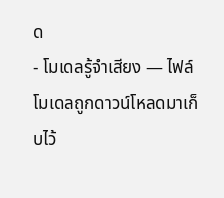ด
- โมเดลรู้จำเสียง — ไฟล์โมเดลถูกดาวน์โหลดมาเก็บไว้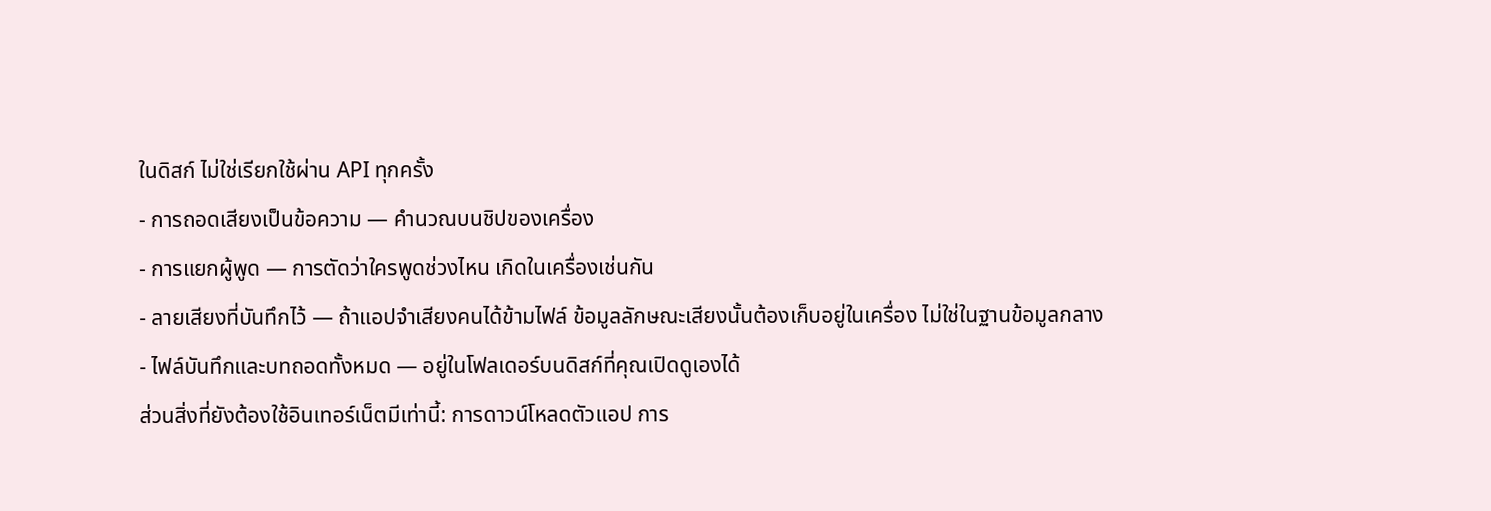ในดิสก์ ไม่ใช่เรียกใช้ผ่าน API ทุกครั้ง
- การถอดเสียงเป็นข้อความ — คำนวณบนชิปของเครื่อง
- การแยกผู้พูด — การตัดว่าใครพูดช่วงไหน เกิดในเครื่องเช่นกัน
- ลายเสียงที่บันทึกไว้ — ถ้าแอปจำเสียงคนได้ข้ามไฟล์ ข้อมูลลักษณะเสียงนั้นต้องเก็บอยู่ในเครื่อง ไม่ใช่ในฐานข้อมูลกลาง
- ไฟล์บันทึกและบทถอดทั้งหมด — อยู่ในโฟลเดอร์บนดิสก์ที่คุณเปิดดูเองได้
ส่วนสิ่งที่ยังต้องใช้อินเทอร์เน็ตมีเท่านี้: การดาวน์โหลดตัวแอป การ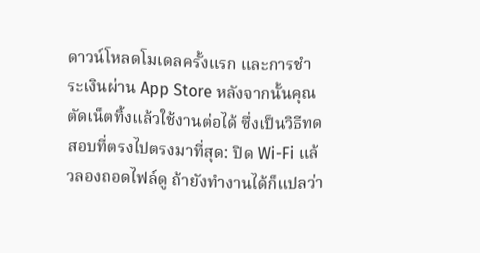ดาวน์โหลดโมเดลครั้งแรก และการชำระเงินผ่าน App Store หลังจากนั้นคุณตัดเน็ตทิ้งแล้วใช้งานต่อได้ ซึ่งเป็นวิธีทดสอบที่ตรงไปตรงมาที่สุด: ปิด Wi-Fi แล้วลองถอดไฟล์ดู ถ้ายังทำงานได้ก็แปลว่า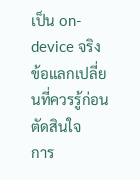เป็น on-device จริง
ข้อแลกเปลี่ยนที่ควรรู้ก่อนตัดสินใจ
การ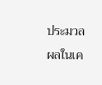ประมวลผลในเค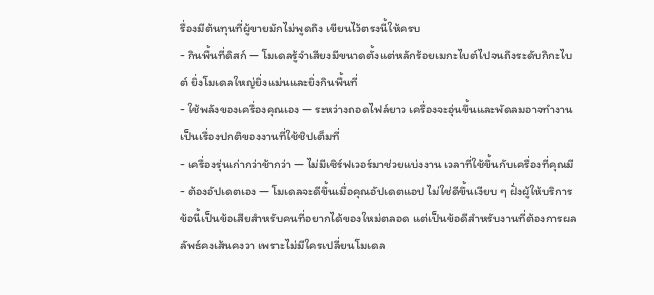รื่องมีต้นทุนที่ผู้ขายมักไม่พูดถึง เขียนไว้ตรงนี้ให้ครบ
- กินพื้นที่ดิสก์ — โมเดลรู้จำเสียงมีขนาดตั้งแต่หลักร้อยเมกะไบต์ไปจนถึงระดับกิกะไบต์ ยิ่งโมเดลใหญ่ยิ่งแม่นและยิ่งกินพื้นที่
- ใช้พลังของเครื่องคุณเอง — ระหว่างถอดไฟล์ยาว เครื่องจะอุ่นขึ้นและพัดลมอาจทำงาน เป็นเรื่องปกติของงานที่ใช้ชิปเต็มที่
- เครื่องรุ่นเก่ากว่าช้ากว่า — ไม่มีเซิร์ฟเวอร์มาช่วยแบ่งงาน เวลาที่ใช้ขึ้นกับเครื่องที่คุณมี
- ต้องอัปเดตเอง — โมเดลจะดีขึ้นเมื่อคุณอัปเดตแอป ไม่ใช่ดีขึ้นเงียบ ๆ ฝั่งผู้ให้บริการ ข้อนี้เป็นข้อเสียสำหรับคนที่อยากได้ของใหม่ตลอด แต่เป็นข้อดีสำหรับงานที่ต้องการผลลัพธ์คงเส้นคงวา เพราะไม่มีใครเปลี่ยนโมเดล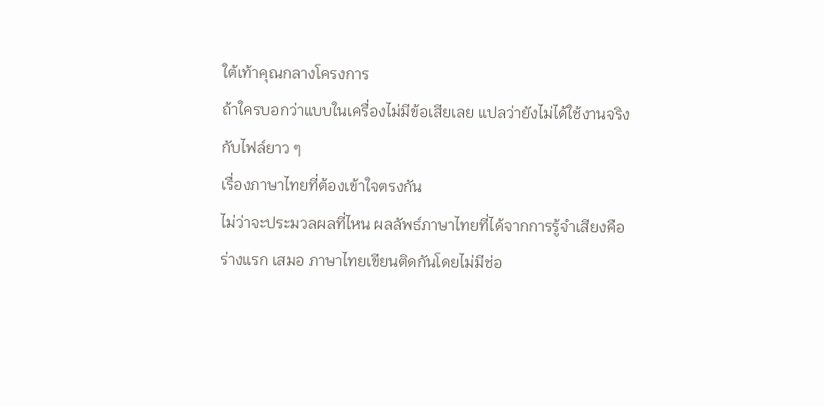ใต้เท้าคุณกลางโครงการ
ถ้าใครบอกว่าแบบในเครื่องไม่มีข้อเสียเลย แปลว่ายังไม่ได้ใช้งานจริงกับไฟล์ยาว ๆ
เรื่องภาษาไทยที่ต้องเข้าใจตรงกัน
ไม่ว่าจะประมวลผลที่ไหน ผลลัพธ์ภาษาไทยที่ได้จากการรู้จำเสียงคือร่างแรก เสมอ ภาษาไทยเขียนติดกันโดยไม่มีช่อ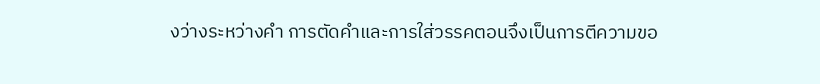งว่างระหว่างคำ การตัดคำและการใส่วรรคตอนจึงเป็นการตีความขอ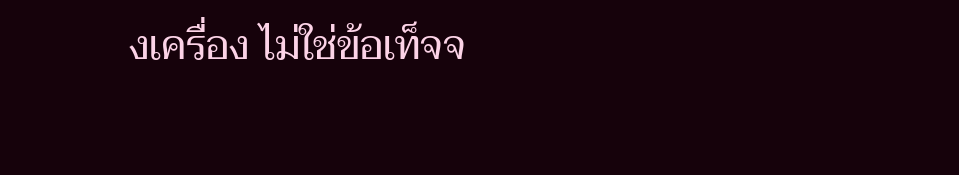งเครื่อง ไม่ใช่ข้อเท็จจ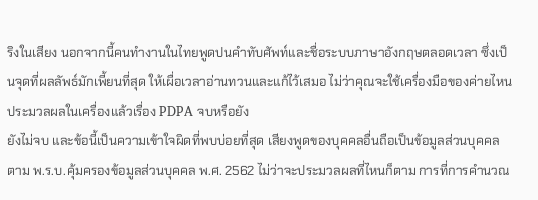ริงในเสียง นอกจากนี้คนทำงานในไทยพูดปนคำทับศัพท์และชื่อระบบภาษาอังกฤษตลอดเวลา ซึ่งเป็นจุดที่ผลลัพธ์มักเพี้ยนที่สุด ให้เผื่อเวลาอ่านทวนและแก้ไว้เสมอ ไม่ว่าคุณจะใช้เครื่องมือของค่ายไหน
ประมวลผลในเครื่องแล้วเรื่อง PDPA จบหรือยัง
ยังไม่จบ และข้อนี้เป็นความเข้าใจผิดที่พบบ่อยที่สุด เสียงพูดของบุคคลอื่นถือเป็นข้อมูลส่วนบุคคลตาม พ.ร.บ.คุ้มครองข้อมูลส่วนบุคคล พ.ศ. 2562 ไม่ว่าจะประมวลผลที่ไหนก็ตาม การที่การคำนวณ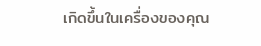เกิดขึ้นในเครื่องของคุณ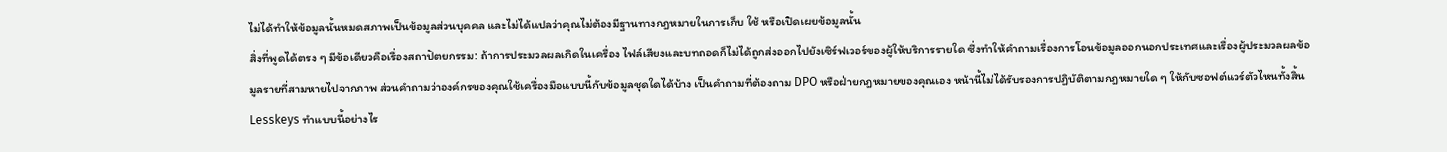ไม่ได้ทำให้ข้อมูลนั้นหมดสภาพเป็นข้อมูลส่วนบุคคล และไม่ได้แปลว่าคุณไม่ต้องมีฐานทางกฎหมายในการเก็บ ใช้ หรือเปิดเผยข้อมูลนั้น
สิ่งที่พูดได้ตรง ๆ มีข้อเดียวคือเรื่องสถาปัตยกรรม: ถ้าการประมวลผลเกิดในเครื่อง ไฟล์เสียงและบทถอดก็ไม่ได้ถูกส่งออกไปยังเซิร์ฟเวอร์ของผู้ให้บริการรายใด ซึ่งทำให้คำถามเรื่องการโอนข้อมูลออกนอกประเทศและเรื่องผู้ประมวลผลข้อมูลรายที่สามหายไปจากภาพ ส่วนคำถามว่าองค์กรของคุณใช้เครื่องมือแบบนี้กับข้อมูลชุดใดได้บ้าง เป็นคำถามที่ต้องถาม DPO หรือฝ่ายกฎหมายของคุณเอง หน้านี้ไม่ได้รับรองการปฏิบัติตามกฎหมายใด ๆ ให้กับซอฟต์แวร์ตัวไหนทั้งสิ้น
Lesskeys ทำแบบนี้อย่างไร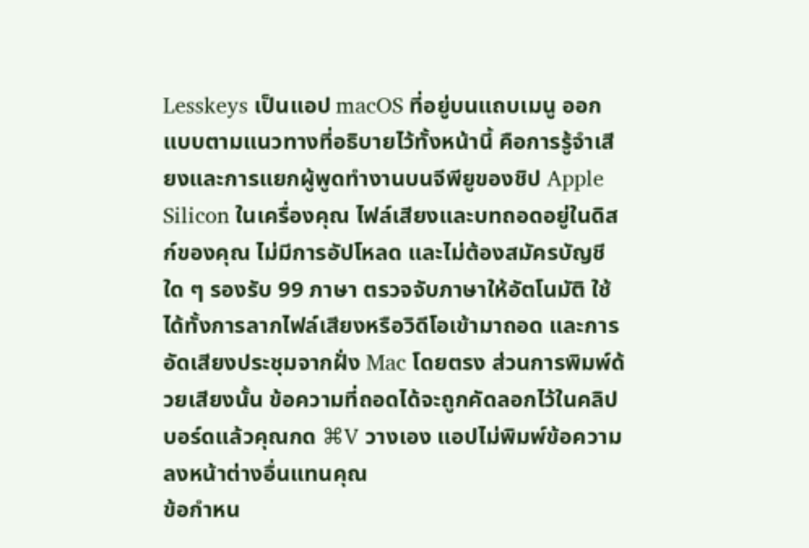Lesskeys เป็นแอป macOS ที่อยู่บนแถบเมนู ออกแบบตามแนวทางที่อธิบายไว้ทั้งหน้านี้ คือการรู้จำเสียงและการแยกผู้พูดทำงานบนจีพียูของชิป Apple Silicon ในเครื่องคุณ ไฟล์เสียงและบทถอดอยู่ในดิสก์ของคุณ ไม่มีการอัปโหลด และไม่ต้องสมัครบัญชีใด ๆ รองรับ 99 ภาษา ตรวจจับภาษาให้อัตโนมัติ ใช้ได้ทั้งการลากไฟล์เสียงหรือวิดีโอเข้ามาถอด และการอัดเสียงประชุมจากฝั่ง Mac โดยตรง ส่วนการพิมพ์ด้วยเสียงนั้น ข้อความที่ถอดได้จะถูกคัดลอกไว้ในคลิปบอร์ดแล้วคุณกด ⌘V วางเอง แอปไม่พิมพ์ข้อความลงหน้าต่างอื่นแทนคุณ
ข้อกำหน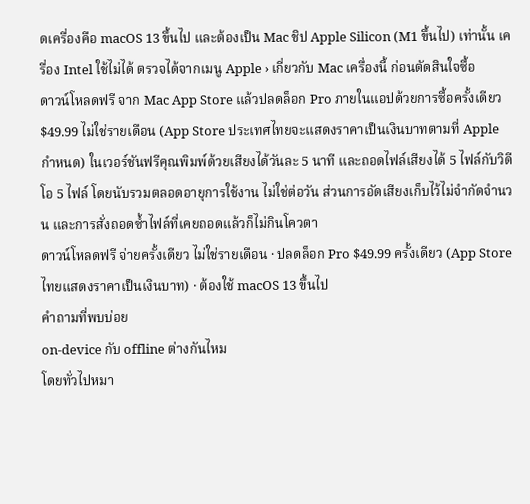ดเครื่องคือ macOS 13 ขึ้นไป และต้องเป็น Mac ชิป Apple Silicon (M1 ขึ้นไป) เท่านั้น เครื่อง Intel ใช้ไม่ได้ ตรวจได้จากเมนู Apple › เกี่ยวกับ Mac เครื่องนี้ ก่อนตัดสินใจซื้อ
ดาวน์โหลดฟรี จาก Mac App Store แล้วปลดล็อก Pro ภายในแอปด้วยการซื้อครั้งเดียว $49.99 ไม่ใช่รายเดือน (App Store ประเทศไทยจะแสดงราคาเป็นเงินบาทตามที่ Apple กำหนด) ในเวอร์ชันฟรีคุณพิมพ์ด้วยเสียงได้วันละ 5 นาที และถอดไฟล์เสียงได้ 5 ไฟล์กับวิดีโอ 5 ไฟล์ โดยนับรวมตลอดอายุการใช้งาน ไม่ใช่ต่อวัน ส่วนการอัดเสียงเก็บไว้ไม่จำกัดจำนวน และการสั่งถอดซ้ำไฟล์ที่เคยถอดแล้วก็ไม่กินโควตา
ดาวน์โหลดฟรี จ่ายครั้งเดียว ไม่ใช่รายเดือน · ปลดล็อก Pro $49.99 ครั้งเดียว (App Store ไทยแสดงราคาเป็นเงินบาท) · ต้องใช้ macOS 13 ขึ้นไป
คำถามที่พบบ่อย
on-device กับ offline ต่างกันไหม
โดยทั่วไปหมา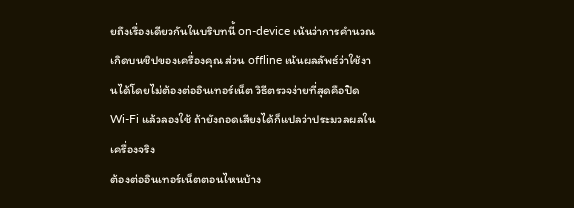ยถึงเรื่องเดียวกันในบริบทนี้ on-device เน้นว่าการคำนวณเกิดบนชิปของเครื่องคุณ ส่วน offline เน้นผลลัพธ์ว่าใช้งานได้โดยไม่ต้องต่ออินเทอร์เน็ต วิธีตรวจง่ายที่สุดคือปิด Wi-Fi แล้วลองใช้ ถ้ายังถอดเสียงได้ก็แปลว่าประมวลผลในเครื่องจริง
ต้องต่ออินเทอร์เน็ตตอนไหนบ้าง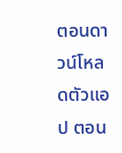ตอนดาวน์โหลดตัวแอป ตอน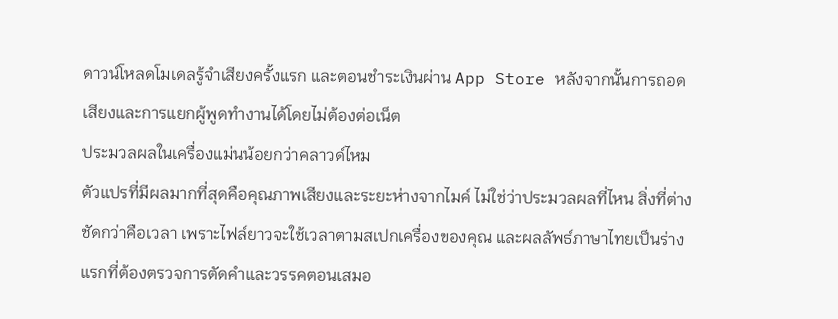ดาวน์โหลดโมเดลรู้จำเสียงครั้งแรก และตอนชำระเงินผ่าน App Store หลังจากนั้นการถอดเสียงและการแยกผู้พูดทำงานได้โดยไม่ต้องต่อเน็ต
ประมวลผลในเครื่องแม่นน้อยกว่าคลาวด์ไหม
ตัวแปรที่มีผลมากที่สุดคือคุณภาพเสียงและระยะห่างจากไมค์ ไม่ใช่ว่าประมวลผลที่ไหน สิ่งที่ต่างชัดกว่าคือเวลา เพราะไฟล์ยาวจะใช้เวลาตามสเปกเครื่องของคุณ และผลลัพธ์ภาษาไทยเป็นร่างแรกที่ต้องตรวจการตัดคำและวรรคตอนเสมอ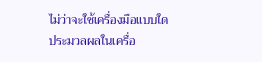ไม่ว่าจะใช้เครื่องมือแบบใด
ประมวลผลในเครื่อ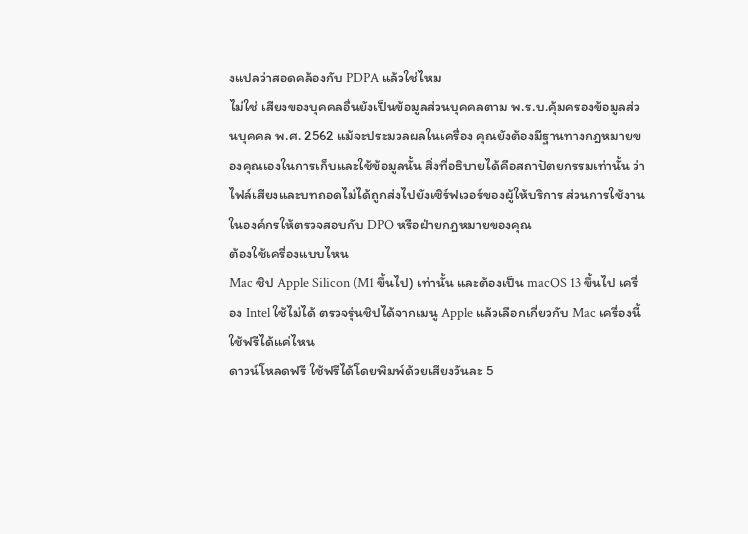งแปลว่าสอดคล้องกับ PDPA แล้วใช่ไหม
ไม่ใช่ เสียงของบุคคลอื่นยังเป็นข้อมูลส่วนบุคคลตาม พ.ร.บ.คุ้มครองข้อมูลส่วนบุคคล พ.ศ. 2562 แม้จะประมวลผลในเครื่อง คุณยังต้องมีฐานทางกฎหมายของคุณเองในการเก็บและใช้ข้อมูลนั้น สิ่งที่อธิบายได้คือสถาปัตยกรรมเท่านั้น ว่าไฟล์เสียงและบทถอดไม่ได้ถูกส่งไปยังเซิร์ฟเวอร์ของผู้ให้บริการ ส่วนการใช้งานในองค์กรให้ตรวจสอบกับ DPO หรือฝ่ายกฎหมายของคุณ
ต้องใช้เครื่องแบบไหน
Mac ชิป Apple Silicon (M1 ขึ้นไป) เท่านั้น และต้องเป็น macOS 13 ขึ้นไป เครื่อง Intel ใช้ไม่ได้ ตรวจรุ่นชิปได้จากเมนู Apple แล้วเลือกเกี่ยวกับ Mac เครื่องนี้
ใช้ฟรีได้แค่ไหน
ดาวน์โหลดฟรี ใช้ฟรีได้โดยพิมพ์ด้วยเสียงวันละ 5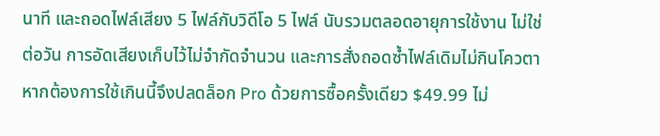นาที และถอดไฟล์เสียง 5 ไฟล์กับวิดีโอ 5 ไฟล์ นับรวมตลอดอายุการใช้งาน ไม่ใช่ต่อวัน การอัดเสียงเก็บไว้ไม่จำกัดจำนวน และการสั่งถอดซ้ำไฟล์เดิมไม่กินโควตา หากต้องการใช้เกินนี้จึงปลดล็อก Pro ด้วยการซื้อครั้งเดียว $49.99 ไม่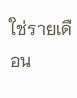ใช่รายเดือน